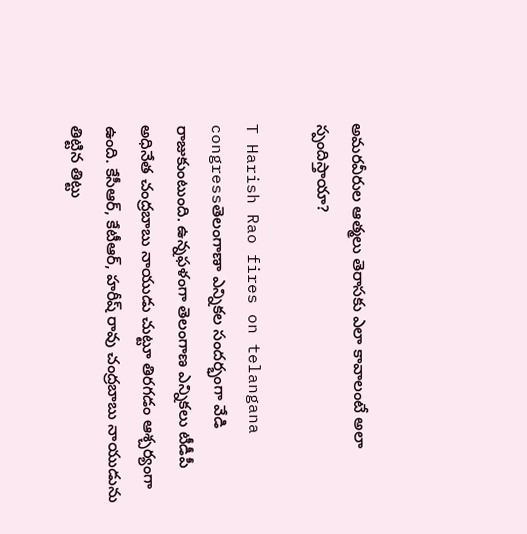అమరవీరుల ఆత్మలు తెరాసకు ఎలా కావాలంటే అలా స్పందిస్తాయా?

T Harish Rao fires on telangana congressతెలంగాణా ఎన్నికల సందర్భంగా వేడి రాజుకుంటుంది. ఉన్నఫళంగా తెలంగాణ ఎన్నికలు టీడీపీ అధినేత చంద్రబాబు నాయుడు చుట్టూ తిరగడం ఆశ్చర్యంగా ఉంది. కేసీఆర్, కేటీఆర్, హరీష్ రావు చంద్రబాబు నాయుడును తిట్టిన తిట్టు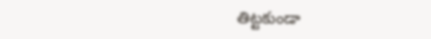తిట్టకుండా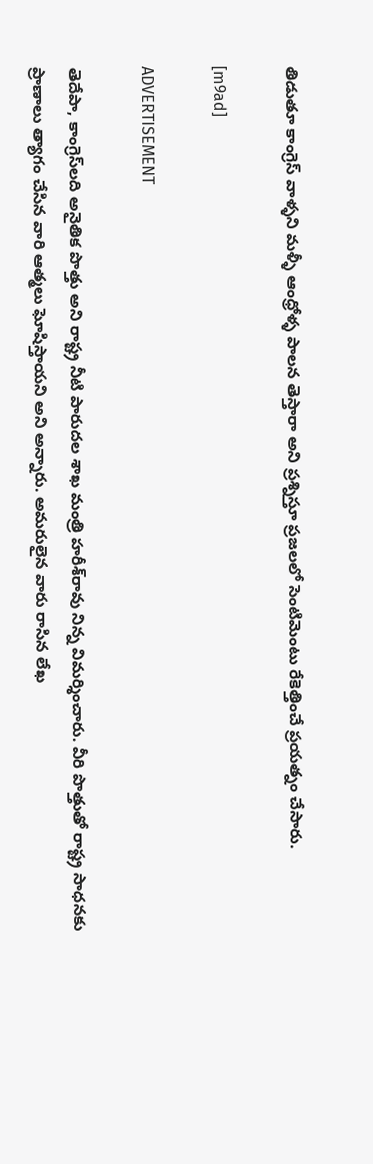తిడుతూ కాంగ్రెస్ వాళ్ళని మళ్ళీ ఆంధ్రోళ్ళ పాలన తెస్తారా అని ప్రశ్నిస్తూ ప్రజలలో సెంటిమెంటు రేకెత్తించే ప్రయత్నం చేసారు.

[m9ad]

ADVERTISEMENT

తెదేపా, కాంగ్రెస్‌లది అనైతిక పొత్తు అని రాష్ట్ర నీటి పారుదల శాఖ మంత్రి హరీశ్‌రావు నిన్న విమర్శించారు. వీరి పొత్తుతో రాష్ట్ర సాధనకు ప్రాణాలు త్యాగం చేసిన వారి ఆత్మలు ఘోషిస్తాయని అని అన్నారు. అమరులైన వారు రాసిన లేఖ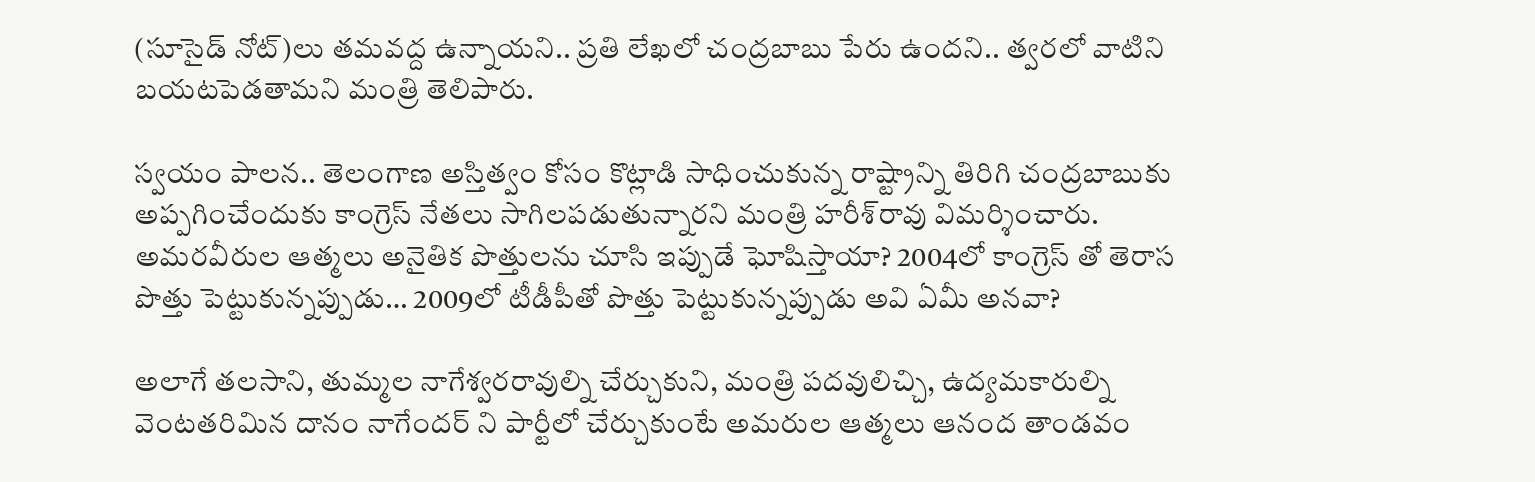(సూసైడ్‌ నోట్‌)లు తమవద్ద ఉన్నాయని.. ప్రతి లేఖలో చంద్రబాబు పేరు ఉందని.. త్వరలో వాటిని బయటపెడతామని మంత్రి తెలిపారు.

స్వయం పాలన.. తెలంగాణ అస్తిత్వం కోసం కొట్లాడి సాధించుకున్న రాష్ట్రాన్ని తిరిగి చంద్రబాబుకు అప్పగించేందుకు కాంగ్రెస్‌ నేతలు సాగిలపడుతున్నారని మంత్రి హరీశ్‌రావు విమర్శించారు. అమరవీరుల ఆత్మలు అనైతిక పొత్తులను చూసి ఇప్పుడే ఘోషిస్తాయా? 2004లో కాంగ్రెస్ తో తెరాస పొత్తు పెట్టుకున్నప్పుడు… 2009లో టీడీపీతో పొత్తు పెట్టుకున్నప్పుడు అవి ఏమీ అనవా?

అలాగే తలసాని, తుమ్మల నాగేశ్వరరావుల్ని చేర్చుకుని, మంత్రి పదవులిచ్చి, ఉద్యమకారుల్ని వెంటతరిమిన దానం నాగేందర్ ని పార్టీలో చేర్చుకుంటే అమరుల ఆత్మలు ఆనంద తాండవం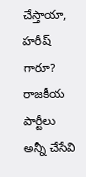చేస్తాయా, హరీష్ గారూ? రాజకీయ పార్టీలు అన్నీ చేసేవి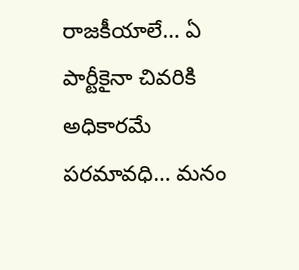రాజకీయాలే… ఏ పార్టీకైనా చివరికి అధికారమే పరమావధి… మనం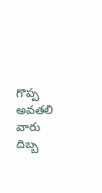గొప్ప అవతలి వారు దిబ్బ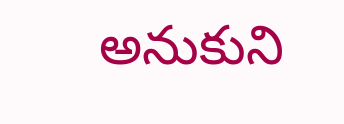అనుకుని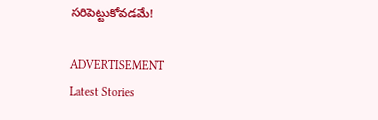సరిపెట్టుకోవడమే!

ADVERTISEMENT
Latest Stories